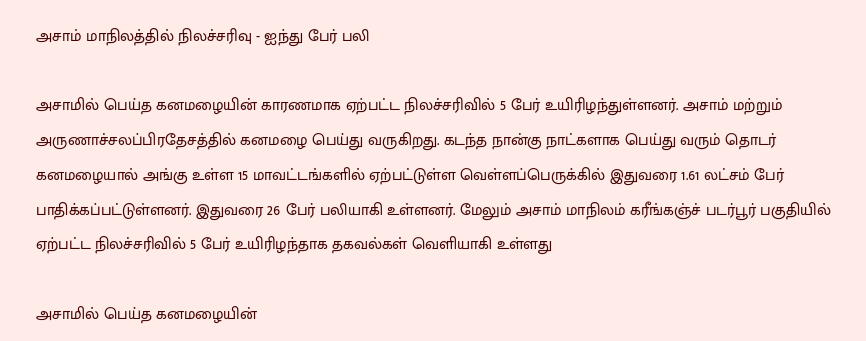அசாம் மாநிலத்தில் நிலச்சரிவு - ஐந்து பேர் பலி

அசாமில் பெய்த கனமழையின் காரணமாக ஏற்பட்ட நிலச்சரிவில் 5 பேர் உயிரிழந்துள்ளனர். அசாம் மற்றும் அருணாச்சலப்பிரதேசத்தில் கனமழை பெய்து வருகிறது. கடந்த நான்கு நாட்களாக பெய்து வரும் தொடர் கனமழையால் அங்கு உள்ள 15 மாவட்டங்களில் ஏற்பட்டுள்ள வெள்ளப்பெருக்கில் இதுவரை 1.61 லட்சம் பேர் பாதிக்கப்பட்டுள்ளனர். இதுவரை 26 பேர் பலியாகி உள்ளனர். மேலும் அசாம் மாநிலம் கரீங்கஞ்ச் படர்பூர் பகுதியில் ஏற்பட்ட நிலச்சரிவில் 5 பேர் உயிரிழந்தாக தகவல்கள் வெளியாகி உள்ளது

அசாமில் பெய்த கனமழையின்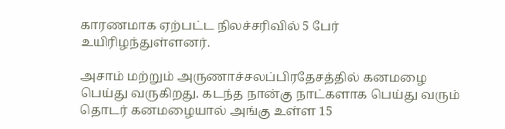காரணமாக ஏற்பட்ட நிலச்சரிவில் 5 பேர் உயிரிழந்துள்ளனர்.

அசாம் மற்றும் அருணாச்சலப்பிரதேசத்தில் கனமழை பெய்து வருகிறது. கடந்த நான்கு நாட்களாக பெய்து வரும் தொடர் கனமழையால் அங்கு உள்ள 15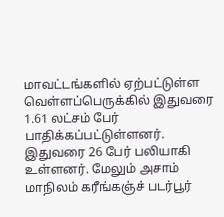மாவட்டங்களில் ஏற்பட்டுள்ள வெள்ளப்பெருக்கில் இதுவரை 1.61 லட்சம் பேர் பாதிக்கப்பட்டுள்ளனர். இதுவரை 26 பேர் பலியாகி உள்ளனர். மேலும் அசாம் மாநிலம் கரீங்கஞ்ச் படர்பூர்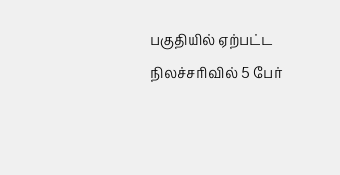பகுதியில் ஏற்பட்ட நிலச்சரிவில் 5 பேர்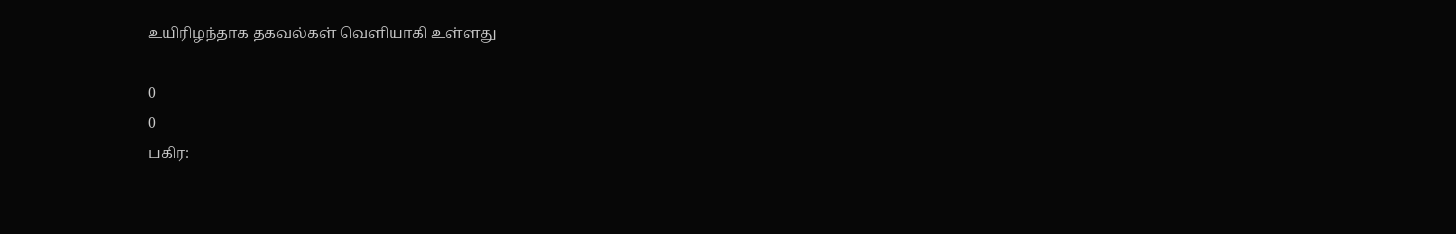உயிரிழந்தாக தகவல்கள் வெளியாகி உள்ளது

0
0
பகிர: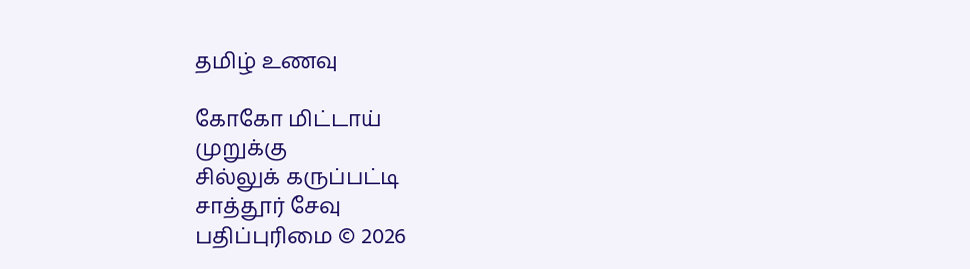தமிழ் உணவு

கோகோ மிட்டாய்
முறுக்கு
சில்லுக் கருப்பட்டி
சாத்தூர் சேவு
பதிப்புரிமை © 2026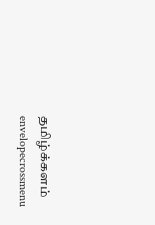தமிழ்க்களம்
envelopecrossmenu